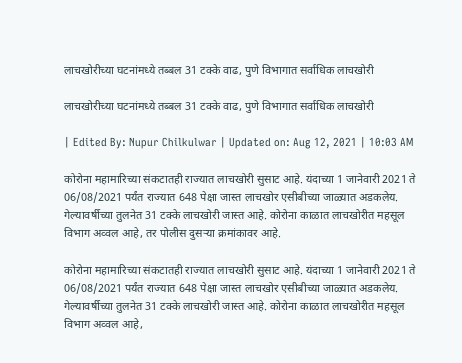लाचखोरीच्या घटनांमध्ये तब्बल 31 टक्के वाढ, पुणे विभागात सर्वाधिक लाचखोरी

लाचखोरीच्या घटनांमध्ये तब्बल 31 टक्के वाढ, पुणे विभागात सर्वाधिक लाचखोरी

| Edited By: Nupur Chilkulwar | Updated on: Aug 12, 2021 | 10:03 AM

कोरोना महामारिच्या संकटातही राज्यात लाचखोरी सुसाट आहे. यंदाच्या 1 जानेवारी 2021 ते 06/08/2021 पर्यंत राज्यात 648 पेक्षा जास्त लाचखोर एसीबीच्या जाळ्यात अडकलेय. गेल्यावर्षीच्या तुलनेत 31 टक्के लाचखोरी जास्त आहे. कोरोना काळात लाचखोरीत महसूल विभाग अव्वल आहे, तर पोलीस दुसऱ्या क्रमांकावर आहे.

कोरोना महामारिच्या संकटातही राज्यात लाचखोरी सुसाट आहे. यंदाच्या 1 जानेवारी 2021 ते 06/08/2021 पर्यंत राज्यात 648 पेक्षा जास्त लाचखोर एसीबीच्या जाळ्यात अडकलेय. गेल्यावर्षीच्या तुलनेत 31 टक्के लाचखोरी जास्त आहे. कोरोना काळात लाचखोरीत महसूल विभाग अव्वल आहे,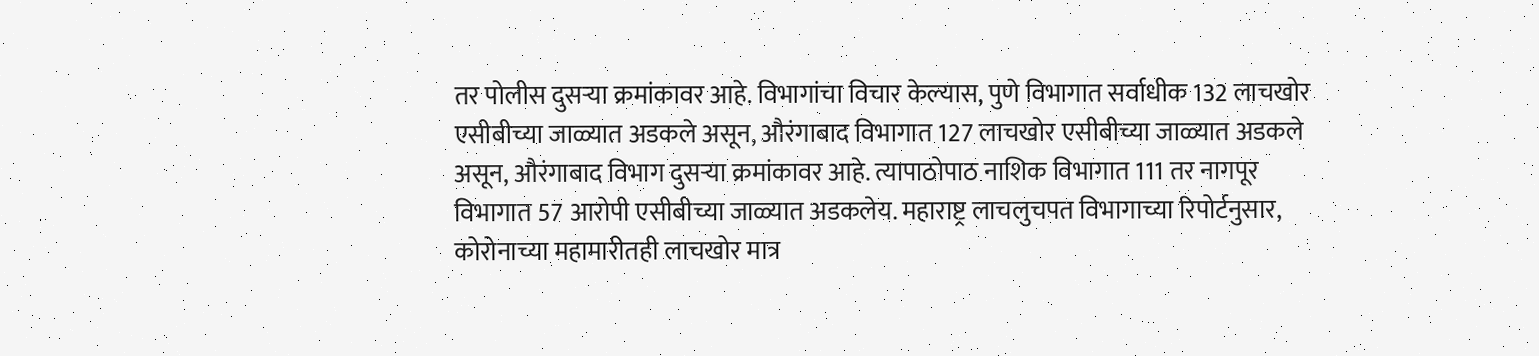तर पोलीस दुसऱ्या क्रमांकावर आहे. विभागांचा विचार केल्यास, पुणे विभागात सर्वाधीक 132 लाचखोर एसीबीच्या जाळ्यात अडकले असून, औरंगाबाद विभागात 127 लाचखोर एसीबीच्या जाळ्यात अडकले असून, औरंगाबाद विभाग दुसऱ्या क्रमांकावर आहे. त्यापाठोपाठ नाशिक विभागात 111 तर नागपूर विभागात 57 आरोपी एसीबीच्या जाळ्यात अडकलेय. महाराष्ट्र लाचलुचपत विभागाच्या रिपोर्टनुसार, कोरोनाच्या महामारीतही लाचखोर मात्र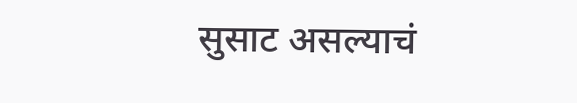सुसाट असल्याचं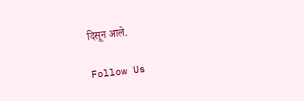दिसून आले.

Follow Us